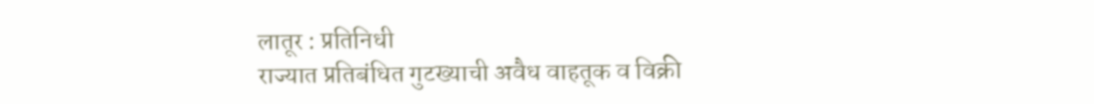लातूर : प्रतिनिधी
राज्यात प्रतिबंधित गुटख्याची अवैध वाहतूक व विक्री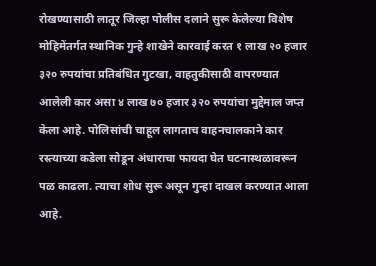रोखण्यासाठी लातूर जिल्हा पोलीस दलाने सुरू केलेल्या विशेष मोहिमेंतर्गत स्थानिक गुन्हे शाखेने कारवाई करत १ लाख २० हजार ३२० रुपयांचा प्रतिबंधित गुटखा, वाहतुकीसाठी वापरण्यात आलेली कार असा ४ लाख ७० हजार ३२० रुपयांचा मुद्देमाल जप्त केला आहे. पोलिसांची चाहूल लागताच वाहनचालकाने कार रस्त्याच्या कडेला सोडून अंधाराचा फायदा घेत घटनास्थळावरून पळ काढला. त्याचा शोध सुरू असून गुन्हा दाखल करण्यात आला आहे.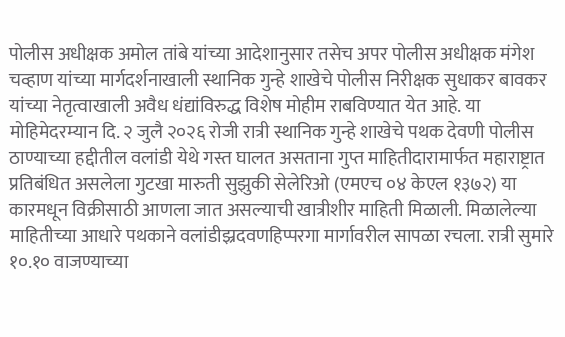पोलीस अधीक्षक अमोल तांबे यांच्या आदेशानुसार तसेच अपर पोलीस अधीक्षक मंगेश चव्हाण यांच्या मार्गदर्शनाखाली स्थानिक गुन्हे शाखेचे पोलीस निरीक्षक सुधाकर बावकर यांच्या नेतृत्वाखाली अवैध धंद्यांविरुद्ध विशेष मोहीम राबविण्यात येत आहे. या मोहिमेदरम्यान दि. २ जुलै २०२६ रोजी रात्री स्थानिक गुन्हे शाखेचे पथक देवणी पोलीस ठाण्याच्या हद्दीतील वलांडी येथे गस्त घालत असताना गुप्त माहितीदारामार्फत महाराष्ट्रात प्रतिबंधित असलेला गुटखा मारुती सुझुकी सेलेरिओ (एमएच ०४ केएल १३७२) या कारमधून विक्रीसाठी आणला जात असल्याची खात्रीशीर माहिती मिळाली. मिळालेल्या माहितीच्या आधारे पथकाने वलांडीझ्रदवणहिप्परगा मार्गावरील सापळा रचला. रात्री सुमारे १०.१० वाजण्याच्या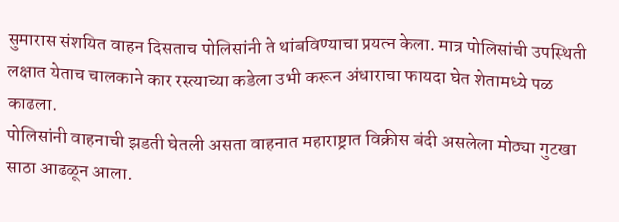सुमारास संशयित वाहन दिसताच पोलिसांनी ते थांबविण्याचा प्रयत्न केला. मात्र पोलिसांची उपस्थिती लक्षात येताच चालकाने कार रस्त्याच्या कडेला उभी करून अंधाराचा फायदा घेत शेतामध्ये पळ काढला.
पोलिसांनी वाहनाची झडती घेतली असता वाहनात महाराष्ट्रात विक्रीस बंदी असलेला मोठ्या गुटखा साठा आढळून आला.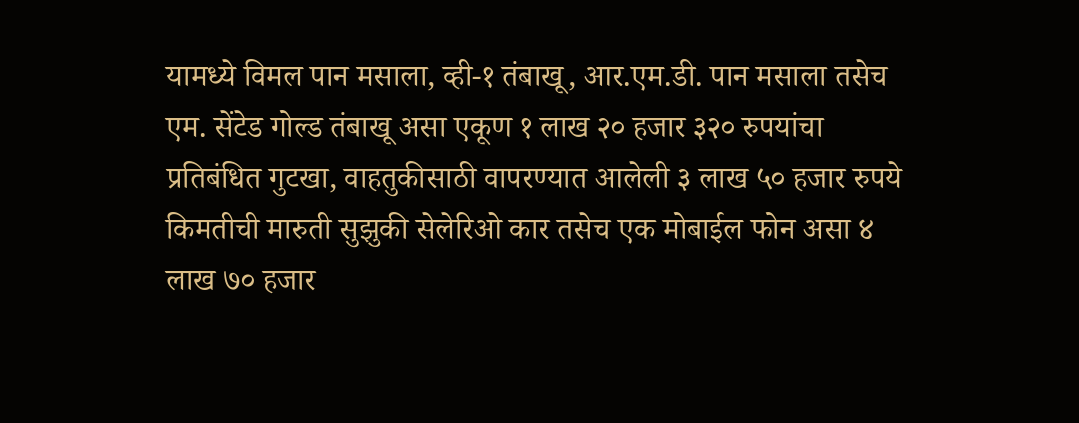यामध्ये विमल पान मसाला, व्ही-१ तंबाखू, आर.एम.डी. पान मसाला तसेच एम. सेंटेड गोल्ड तंबाखू असा एकूण १ लाख २० हजार ३२० रुपयांचा प्रतिबंधित गुटखा, वाहतुकीसाठी वापरण्यात आलेली ३ लाख ५० हजार रुपये किमतीची मारुती सुझुकी सेलेरिओ कार तसेच एक मोबाईल फोन असा ४ लाख ७० हजार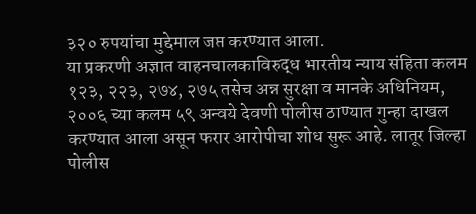३२० रुपयांचा मुद्देमाल जप्त करण्यात आला.
या प्रकरणी अज्ञात वाहनचालकाविरुद्ध भारतीय न्याय संहिता कलम १२३, २२३, २७४, २७५ तसेच अन्न सुरक्षा व मानके अधिनियम, २००६ च्या कलम ५९ अन्वये देवणी पोलीस ठाण्यात गुन्हा दाखल करण्यात आला असून फरार आरोपीचा शोध सुरू आहे. लातूर जिल्हा पोलीस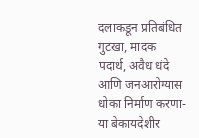दलाकडून प्रतिबंधित गुटखा, मादक पदार्थ, अवैध धंदे आणि जनआरोग्यास धोका निर्माण करणा-या बेकायदेशीर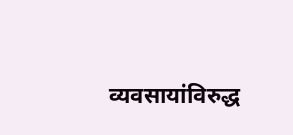व्यवसायांविरुद्ध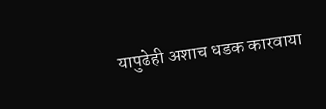यापुढेही अशाच धडक कारवाया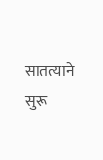सातत्याने सुरू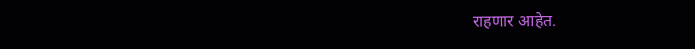राहणार आहेत.